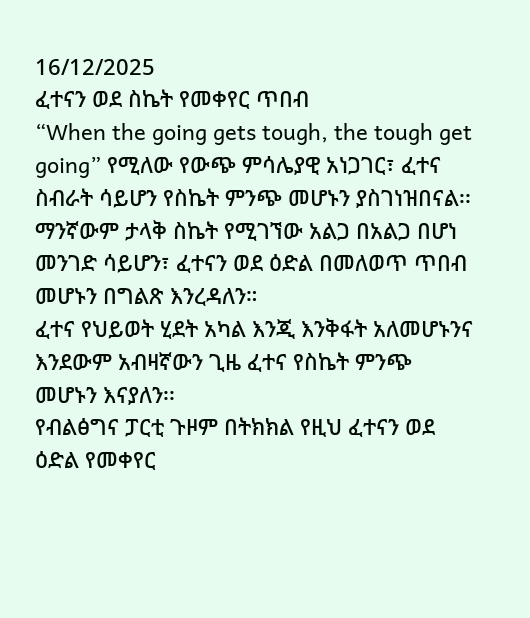16/12/2025
ፈተናን ወደ ስኬት የመቀየር ጥበብ
“When the going gets tough, the tough get going” የሚለው የውጭ ምሳሌያዊ አነጋገር፣ ፈተና ስብራት ሳይሆን የስኬት ምንጭ መሆኑን ያስገነዝበናል፡፡ ማንኛውም ታላቅ ስኬት የሚገኘው አልጋ በአልጋ በሆነ መንገድ ሳይሆን፣ ፈተናን ወደ ዕድል በመለወጥ ጥበብ መሆኑን በግልጽ እንረዳለን።
ፈተና የህይወት ሂደት አካል እንጂ እንቅፋት አለመሆኑንና እንደውም አብዛኛውን ጊዜ ፈተና የስኬት ምንጭ መሆኑን እናያለን፡፡
የብልፅግና ፓርቲ ጉዞም በትክክል የዚህ ፈተናን ወደ ዕድል የመቀየር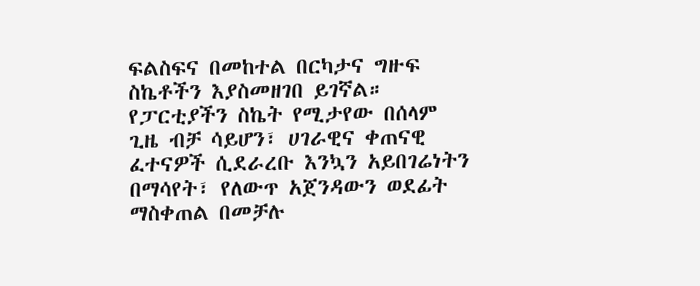ፍልስፍና በመከተል በርካታና ግዙፍ ስኬቶችን እያስመዘገበ ይገኛል። የፓርቲያችን ስኬት የሚታየው በሰላም ጊዜ ብቻ ሳይሆን፣ ሀገራዊና ቀጠናዊ ፈተናዎች ሲደራረቡ እንኳን አይበገሬነትን በማሳየት፣ የለውጥ አጀንዳውን ወደፊት ማስቀጠል በመቻሉ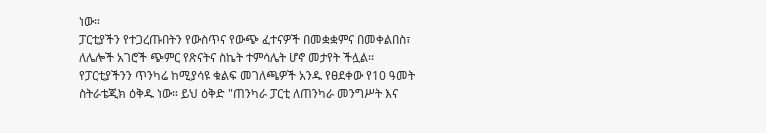ነው።
ፓርቲያችን የተጋረጡበትን የውስጥና የውጭ ፈተናዎች በመቋቋምና በመቀልበስ፣ ለሌሎች አገሮች ጭምር የጽናትና ስኬት ተምሳሌት ሆኖ መታየት ችሏል፡፡
የፓርቲያችንን ጥንካሬ ከሚያሳዩ ቁልፍ መገለጫዎች አንዱ የፀደቀው የ10 ዓመት ስትራቴጂክ ዕቅዱ ነው። ይህ ዕቅድ "ጠንካራ ፓርቲ ለጠንካራ መንግሥት እና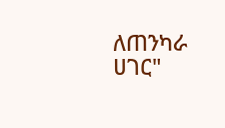ለጠንካራ ሀገር"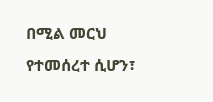በሚል መርህ የተመሰረተ ሲሆን፣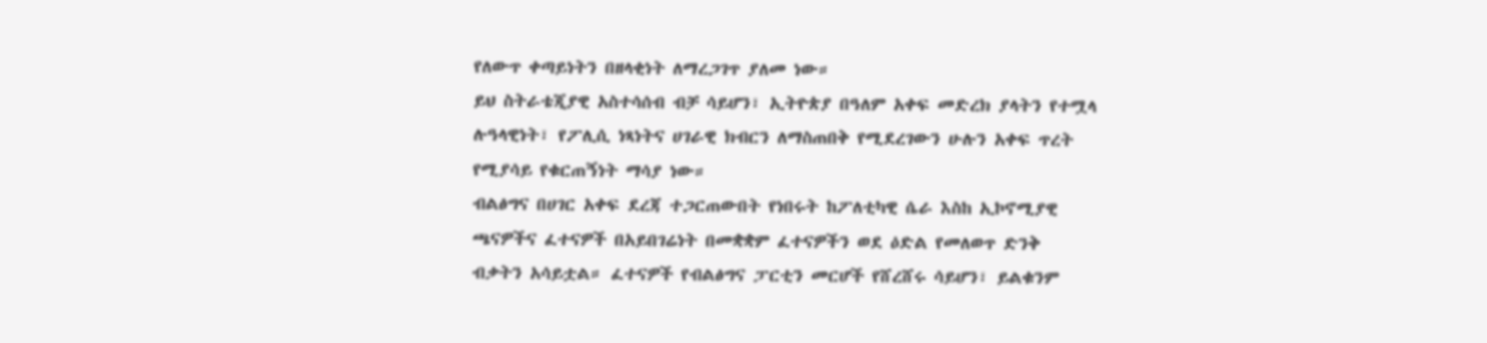የለውጥ ቀጣይነትን በዘላቂነት ለማረጋገጥ ያለመ ነው።
ይህ ስትራቴጂያዊ አስተሳሰብ ብቻ ሳይሆን፣ ኢትዮጵያ በዓለም አቀፍ መድረክ ያላትን የተሟላ ሉዓላዊነት፣ የፖሊሲ ነጻነትና ሀገራዊ ክብርን ለማስጠበቅ የሚደረገውን ሁሉን አቀፍ ጥረት የሚያሳይ የቁርጠኝነት ማሳያ ነው።
ብልፅግና በሀገር አቀፍ ደረጃ ተጋርጠውበት የነበሩት ከፖለቲካዊ ሴራ እስከ ኢኮኖሚያዊ ጫናዎችና ፈተናዎች በአይበገሬነት በመቋቋም ፈተናዎችን ወደ ዕድል የመለወጥ ድንቅ ብቃትን አሳይቷል። ፈተናዎች የብልፅግና ፓርቲን መርሆች የሸረሸሩ ሳይሆን፣ ይልቁንም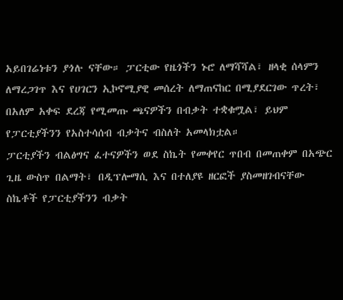አይበገሬነቱን ያጎሉ ናቸው። ፓርቲው የዜጎችን ኑሮ ለማሻሻል፣ ዘላቂ ሰላምን ለማረጋገጥ እና የሀገርን ኢኮኖሚያዊ መሰረት ለማጠናከር በሚያደርገው ጥረት፣ በአለም አቀፍ ደረጃ የሚመጡ ጫናዎችን በብቃት ተቋቁሟል፣ ይህም የፓርቲያችንን የአስተሳሰብ ብቃትና ብስለት አመላክቷል።
ፓርቲያችን ብልፅግና ፈተናዎችን ወደ ስኬት የመቀየር ጥበብ በመጠቀም በአጭር ጊዜ ውስጥ በልማት፣ በዲፕሎማሲ እና በተለያዩ ዘርፎች ያስመዘገብናቸው ስኬቶች የፓርቲያችንን ብቃት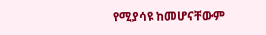የሚያሳዩ ከመሆናቸውም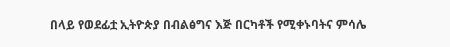በላይ የወደፊቷ ኢትዮጵያ በብልፅግና እጅ በርካቶች የሚቀኑባትና ምሳሌ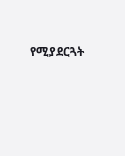የሚያደርጓት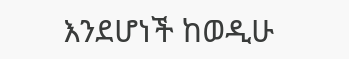እንደሆነች ከወዲሁ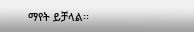ማየት ይቻላል፡፡